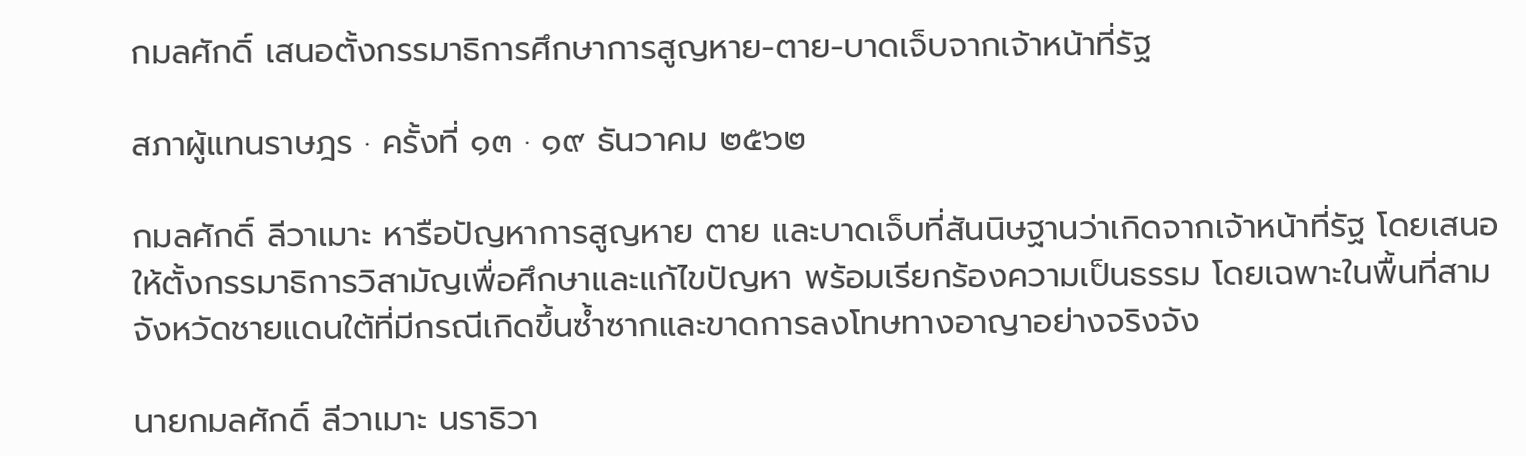กมลศักดิ์ เสนอตั้งกรรมาธิการศึกษาการสูญหาย-ตาย-บาดเจ็บจากเจ้าหน้าที่รัฐ

สภาผู้แทนราษฎร · ครั้งที่ ๑๓ · ๑๙ ธันวาคม ๒๕๖๒

กมลศักดิ์ ลีวาเมาะ หารือปัญหาการสูญหาย ตาย และบาดเจ็บที่สันนิษฐานว่าเกิดจากเจ้าหน้าที่รัฐ โดยเสนอให้ตั้งกรรมาธิการวิสามัญเพื่อศึกษาและแก้ไขปัญหา พร้อมเรียกร้องความเป็นธรรม โดยเฉพาะในพื้นที่สามจังหวัดชายแดนใต้ที่มีกรณีเกิดขึ้นซ้ำซากและขาดการลงโทษทางอาญาอย่างจริงจัง

นายกมลศักดิ์ ลีวาเมาะ นราธิวา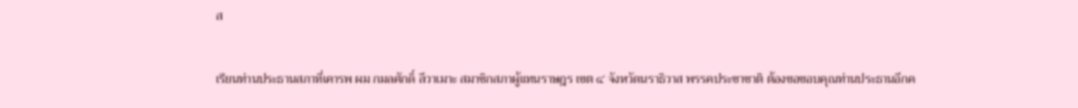ส

เรียนท่านประธานสภาที่เคารพ ผม กมลศักดิ์ ลีวาเมาะ สมาชิกสภาผู้แทนราษฎร เขต ๔ จังหวัดนราธิวาส พรรคประชาชาติ ต้องขอขอบคุณท่านประธานอีกค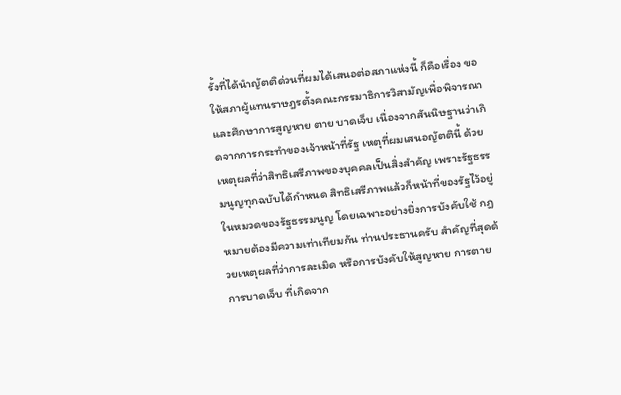รั้งที่ได้นำญัตติด่วนที่ผมได้เสนอต่อสภาแห่งนี้ ก็คือเรื่อง ขอให้สภาผู้แทนราษฎรตั้งคณะกรรมาธิการวิสามัญเพื่อพิจารณาและศึกษาการสูญหาย ตาย บาดเจ็บ เนื่องจากสันนิษฐานว่าเกิดจากการกระทำของเจ้าหน้าที่รัฐ เหตุที่ผมเสนอญัตตินี้ ด้วยเหตุผลที่ว่าสิทธิเสรีภาพของบุคคลเป็นสิ่งสำคัญ เพราะรัฐธรรมนูญทุกฉบับได้กำหนด สิทธิเสรีภาพแล้วก็หน้าที่ของรัฐไว้อยู่ในหมวดของรัฐธรรมนูญ โดยเฉพาะอย่างยิ่งการบังคับใช้ กฎหมายต้องมีความเท่าเทียมกัน ท่านประธานครับ สำคัญที่สุดด้วยเหตุผลที่ว่าการละเมิด หรือการบังคับให้สูญหาย การตาย การบาดเจ็บ ที่เกิดจาก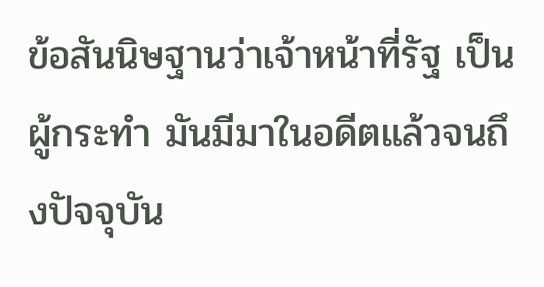ข้อสันนิษฐานว่าเจ้าหน้าที่รัฐ เป็นผู้กระทำ มันมีมาในอดีตแล้วจนถึงปัจจุบัน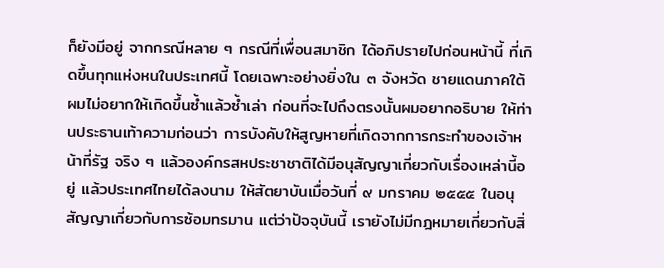ก็ยังมีอยู่ จากกรณีหลาย ๆ กรณีที่เพื่อนสมาชิก ได้อภิปรายไปก่อนหน้านี้ ที่เกิดขึ้นทุกแห่งหนในประเทศนี้ โดยเฉพาะอย่างยิ่งใน ๓ จังหวัด ชายแดนภาคใต้ ผมไม่อยากให้เกิดขึ้นซ้ำแล้วซ้ำเล่า ก่อนที่จะไปถึงตรงนั้นผมอยากอธิบาย ให้ท่านประธานเท้าความก่อนว่า การบังคับให้สูญหายที่เกิดจากการกระทำของเจ้าหน้าที่รัฐ จริง ๆ แล้วองค์กรสหประชาชาติได้มีอนุสัญญาเกี่ยวกับเรื่องเหล่านี้อยู่ แล้วประเทศไทยได้ลงนาม ให้สัตยาบันเมื่อวันที่ ๙ มกราคม ๒๕๕๕ ในอนุสัญญาเกี่ยวกับการซ้อมทรมาน แต่ว่าปัจจุบันนี้ เรายังไม่มีกฎหมายเกี่ยวกับสิ่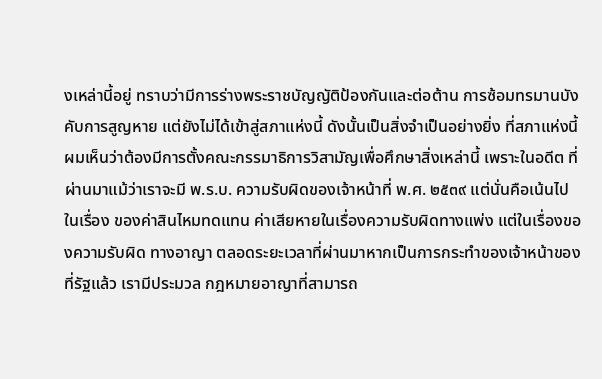งเหล่านี้อยู่ ทราบว่ามีการร่างพระราชบัญญัติป้องกันและต่อต้าน การซ้อมทรมานบังคับการสูญหาย แต่ยังไม่ได้เข้าสู่สภาแห่งนี้ ดังนั้นเป็นสิ่งจำเป็นอย่างยิ่ง ที่สภาแห่งนี้ผมเห็นว่าต้องมีการตั้งคณะกรรมาธิการวิสามัญเพื่อศึกษาสิ่งเหล่านี้ เพราะในอดีต ที่ผ่านมาแม้ว่าเราจะมี พ.ร.บ. ความรับผิดของเจ้าหน้าที่ พ.ศ. ๒๕๓๙ แต่นั่นคือเน้นไปในเรื่อง ของค่าสินไหมทดแทน ค่าเสียหายในเรื่องความรับผิดทางแพ่ง แต่ในเรื่องของความรับผิด ทางอาญา ตลอดระยะเวลาที่ผ่านมาหากเป็นการกระทำของเจ้าหน้าของที่รัฐแล้ว เรามีประมวล กฎหมายอาญาที่สามารถ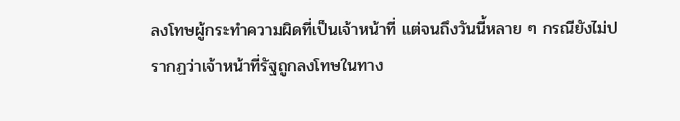ลงโทษผู้กระทำความผิดที่เป็นเจ้าหน้าที่ แต่จนถึงวันนี้หลาย ๆ กรณียังไม่ปรากฏว่าเจ้าหน้าที่รัฐถูกลงโทษในทาง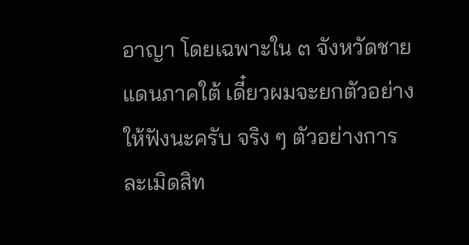อาญา โดยเฉพาะใน ๓ จังหวัดชายแดนภาคใต้ เดี๋ยวผมจะยกตัวอย่างให้ฟังนะครับ จริง ๆ ตัวอย่างการละเมิดสิท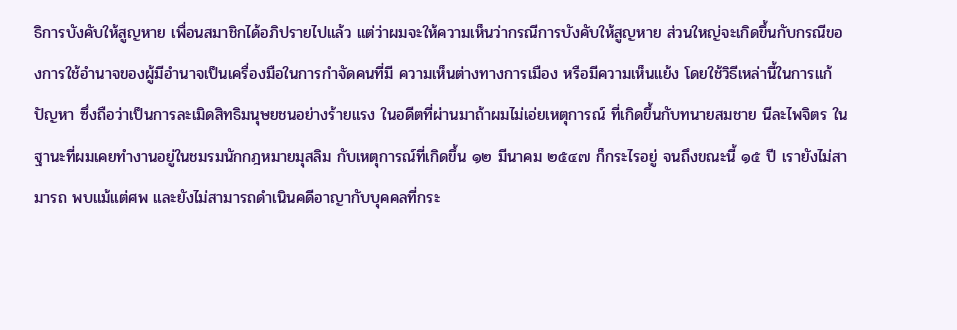ธิการบังคับให้สูญหาย เพื่อนสมาชิกได้อภิปรายไปแล้ว แต่ว่าผมจะให้ความเห็นว่ากรณีการบังคับให้สูญหาย ส่วนใหญ่จะเกิดขึ้นกับกรณีของการใช้อำนาจของผู้มีอำนาจเป็นเครื่องมือในการกำจัดคนที่มี ความเห็นต่างทางการเมือง หรือมีความเห็นแย้ง โดยใช้วิธีเหล่านี้ในการแก้ปัญหา ซึ่งถือว่าเป็นการละเมิดสิทธิมนุษยชนอย่างร้ายแรง ในอดีตที่ผ่านมาถ้าผมไม่เอ่ยเหตุการณ์ ที่เกิดขึ้นกับทนายสมชาย นีละไพจิตร ในฐานะที่ผมเคยทำงานอยู่ในชมรมนักกฎหมายมุสลิม กับเหตุการณ์ที่เกิดขึ้น ๑๒ มีนาคม ๒๕๔๗ ก็กระไรอยู่ จนถึงขณะนี้ ๑๕ ปี เรายังไม่สามารถ พบแม้แต่ศพ และยังไม่สามารถดำเนินคดีอาญากับบุคคลที่กระ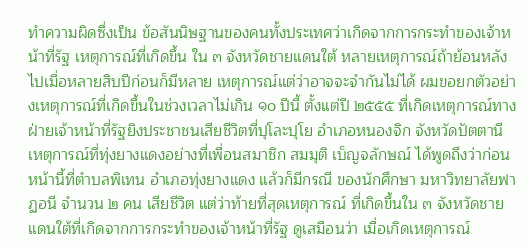ทำความผิดซึ่งเป็น ข้อสันนิษฐานของคนทั้งประเทศว่าเกิดจากการกระทำของเจ้าหน้าที่รัฐ เหตุการณ์ที่เกิดขึ้น ใน ๓ จังหวัดชายแดนใต้ หลายเหตุการณ์ถ้าย้อนหลังไปเมื่อหลายสิบปีก่อนก็มีหลาย เหตุการณ์แต่ว่าอาจจะจำกันไม่ได้ ผมขอยกตัวอย่างเหตุการณ์ที่เกิดขึ้นในช่วงเวลาไม่เกิน ๑๐ ปีนี้ ตั้งแต่ปี ๒๕๕๕ ที่เกิดเหตุการณ์ทางฝ่ายเจ้าหน้าที่รัฐยิงประชาชนเสียชีวิตที่ปุโละปุโย อำเภอหนองจิก จังหวัดปัตตานี เหตุการณ์ที่ทุ่งยางแดงอย่างที่เพื่อนสมาชิก สมมุติ เบ็ญจลักษณ์ ได้พูดถึงว่าก่อนหน้านี้ที่ตำบลพิเทน อำเภอทุ่งยางแดง แล้วก็มีกรณี ของนักศึกษา มหาวิทยาลัยฟาฏอนี จำนวน ๒ คน เสียชีวิต แต่ว่าท้ายที่สุดเหตุการณ์ ที่เกิดขึ้นใน ๓ จังหวัดชายแดนใต้ที่เกิดจากการกระทำของเจ้าหน้าที่รัฐ ดูเสมือนว่า เมื่อเกิดเหตุการณ์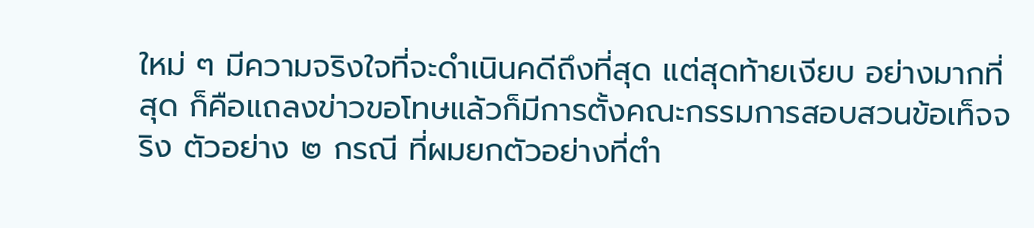ใหม่ ๆ มีความจริงใจที่จะดำเนินคดีถึงที่สุด แต่สุดท้ายเงียบ อย่างมากที่สุด ก็คือแถลงข่าวขอโทษแล้วก็มีการตั้งคณะกรรมการสอบสวนข้อเท็จจริง ตัวอย่าง ๒ กรณี ที่ผมยกตัวอย่างที่ตำ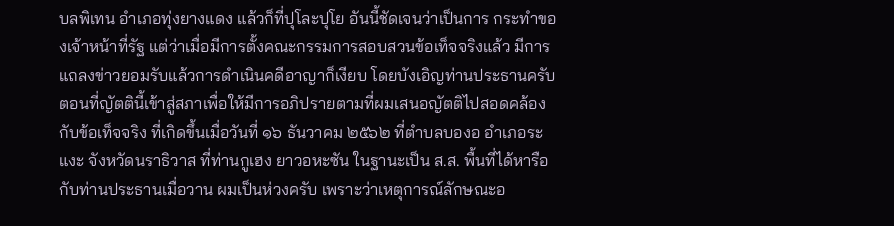บลพิเทน อำเภอทุ่งยางแดง แล้วก็ที่ปุโละปุโย อันนี้ชัดเจนว่าเป็นการ กระทำของเจ้าหน้าที่รัฐ แต่ว่าเมื่อมีการตั้งคณะกรรมการสอบสวนข้อเท็จจริงแล้ว มีการแถลงข่าวยอมรับแล้วการดำเนินคดีอาญาก็เงียบ โดยบังเอิญท่านประธานครับ ตอนที่ญัตตินี้เข้าสู่สภาเพื่อให้มีการอภิปรายตามที่ผมเสนอญัตติไปสอดคล้องกับข้อเท็จจริง ที่เกิดขึ้นเมื่อวันที่ ๑๖ ธันวาคม ๒๕๖๒ ที่ตำบลบองอ อำเภอระแงะ จังหวัดนราธิวาส ที่ท่านกูเฮง ยาวอหะซัน ในฐานะเป็น ส.ส. พื้นที่ได้หารือกับท่านประธานเมื่อวาน ผมเป็นห่วงครับ เพราะว่าเหตุการณ์ลักษณะอ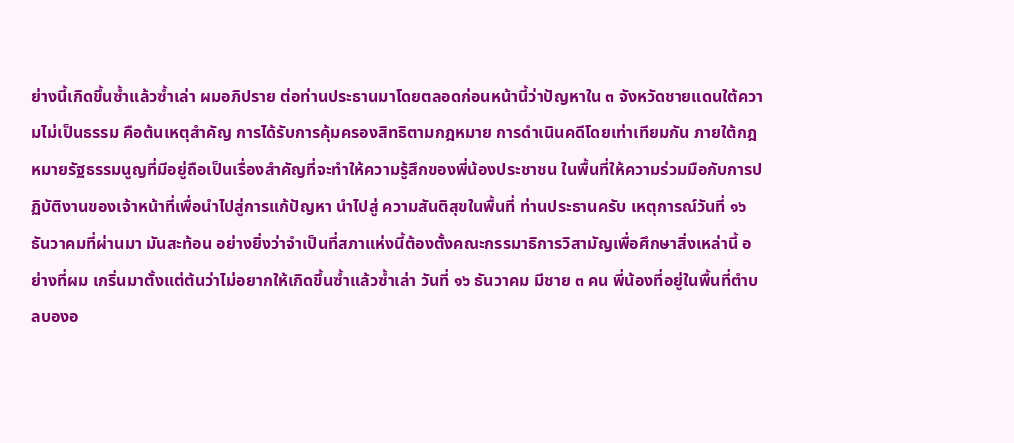ย่างนี้เกิดขึ้นซ้ำแล้วซ้ำเล่า ผมอภิปราย ต่อท่านประธานมาโดยตลอดก่อนหน้านี้ว่าปัญหาใน ๓ จังหวัดชายแดนใต้ความไม่เป็นธรรม คือต้นเหตุสำคัญ การได้รับการคุ้มครองสิทธิตามกฎหมาย การดำเนินคดีโดยเท่าเทียมกัน ภายใต้กฎหมายรัฐธรรมนูญที่มีอยู่ถือเป็นเรื่องสำคัญที่จะทำให้ความรู้สึกของพี่น้องประชาชน ในพื้นที่ให้ความร่วมมือกับการปฏิบัติงานของเจ้าหน้าที่เพื่อนำไปสู่การแก้ปัญหา นำไปสู่ ความสันติสุขในพื้นที่ ท่านประธานครับ เหตุการณ์วันที่ ๑๖ ธันวาคมที่ผ่านมา มันสะท้อน อย่างยิ่งว่าจำเป็นที่สภาแห่งนี้ต้องตั้งคณะกรรมาธิการวิสามัญเพื่อศึกษาสิ่งเหล่านี้ อย่างที่ผม เกริ่นมาตั้งแต่ต้นว่าไม่อยากให้เกิดขึ้นซ้ำแล้วซ้ำเล่า วันที่ ๑๖ ธันวาคม มีชาย ๓ คน พี่น้องที่อยู่ในพื้นที่ตำบลบองอ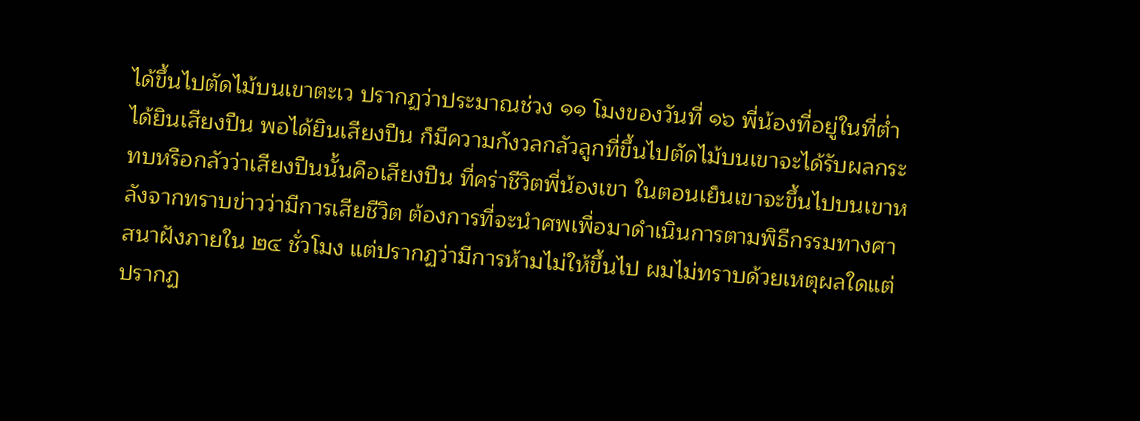ได้ขึ้นไปตัดไม้บนเขาตะเว ปรากฏว่าประมาณช่วง ๑๑ โมงของวันที่ ๑๖ พี่น้องที่อยู่ในที่ต่ำได้ยินเสียงปืน พอได้ยินเสียงปืน ก็มีความกังวลกลัวลูกที่ขึ้นไปตัดไม้บนเขาจะได้รับผลกระทบหรือกลัวว่าเสียงปืนนั้นคือเสียงปืน ที่คร่าชีวิตพี่น้องเขา ในตอนเย็นเขาจะขึ้นไปบนเขาหลังจากทราบข่าวว่ามีการเสียชีวิต ต้องการที่จะนำศพเพื่อมาดำเนินการตามพิธีกรรมทางศาสนาฝังภายใน ๒๔ ชั่วโมง แต่ปรากฏว่ามีการห้ามไม่ให้ขึ้นไป ผมไม่ทราบด้วยเหตุผลใดแต่ปรากฏ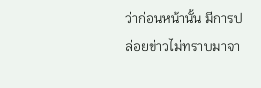ว่าก่อนหน้านั้น มีการปล่อยข่าวไม่ทราบมาจา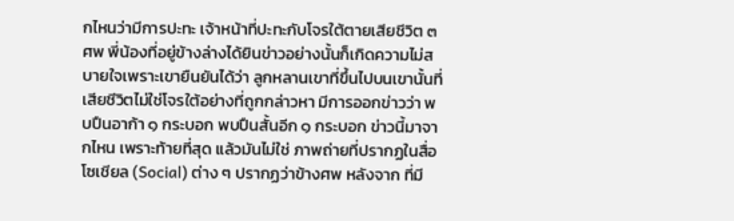กไหนว่ามีการปะทะ เจ้าหน้าที่ปะทะกับโจรใต้ตายเสียชีวิต ๓ ศพ พี่น้องที่อยู่ข้างล่างได้ยินข่าวอย่างนั้นก็เกิดความไม่สบายใจเพราะเขายืนยันได้ว่า ลูกหลานเขาที่ขึ้นไปบนเขานั้นที่เสียชีวิตไม่ใช่โจรใต้อย่างที่ถูกกล่าวหา มีการออกข่าวว่า พบปืนอาก้า ๑ กระบอก พบปืนสั้นอีก ๑ กระบอก ข่าวนี้มาจากไหน เพราะท้ายที่สุด แล้วมันไม่ใช่ ภาพถ่ายที่ปรากฏในสื่อโซเชียล (Social) ต่าง ๆ ปรากฏว่าข้างศพ หลังจาก ที่มี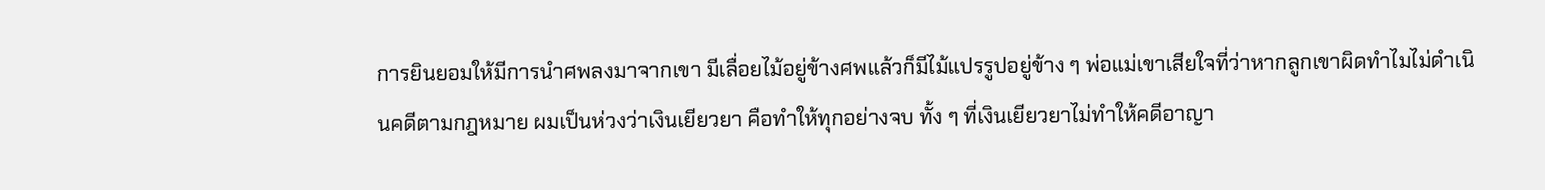การยินยอมให้มีการนำศพลงมาจากเขา มีเลื่อยไม้อยู่ข้างศพแล้วก็มีไม้แปรรูปอยู่ข้าง ๆ พ่อแม่เขาเสียใจที่ว่าหากลูกเขาผิดทำไมไม่ดำเนินคดีตามกฎหมาย ผมเป็นห่วงว่าเงินเยียวยา คือทำให้ทุกอย่างจบ ทั้ง ๆ ที่เงินเยียวยาไม่ทำให้คดีอาญา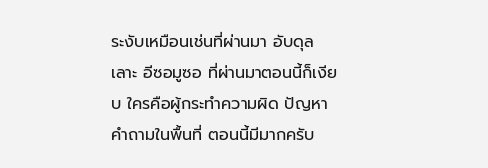ระงับเหมือนเช่นที่ผ่านมา อับดุลเลาะ อีซอมูซอ ที่ผ่านมาตอนนี้ก็เงียบ ใครคือผู้กระทำความผิด ปัญหาคำถามในพื้นที่ ตอนนี้มีมากครับ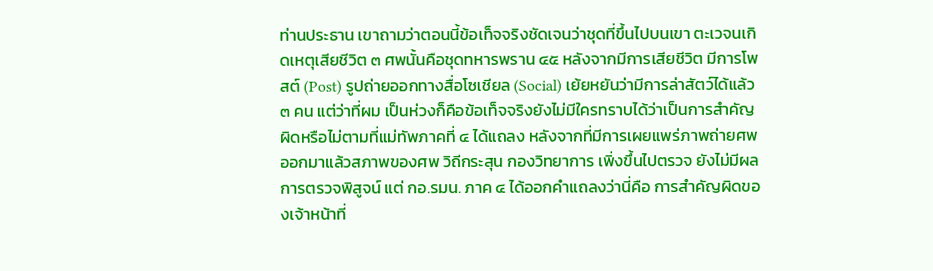ท่านประธาน เขาถามว่าตอนนี้ข้อเท็จจริงชัดเจนว่าชุดที่ขึ้นไปบนเขา ตะเวจนเกิดเหตุเสียชีวิต ๓ ศพนั้นคือชุดทหารพราน ๔๕ หลังจากมีการเสียชีวิต มีการโพสต์ (Post) รูปถ่ายออกทางสื่อโซเชียล (Social) เย้ยหยันว่ามีการล่าสัตว์ได้แล้ว ๓ คน แต่ว่าที่ผม เป็นห่วงก็คือข้อเท็จจริงยังไม่มีใครทราบได้ว่าเป็นการสำคัญผิดหรือไม่ตามที่แม่ทัพภาคที่ ๔ ได้แถลง หลังจากที่มีการเผยแพร่ภาพถ่ายศพออกมาแล้วสภาพของศพ วิถีกระสุน กองวิทยาการ เพิ่งขึ้นไปตรวจ ยังไม่มีผลการตรวจพิสูจน์ แต่ กอ.รมน. ภาค ๔ ได้ออกคำแถลงว่านี่คือ การสำคัญผิดของเจ้าหน้าที่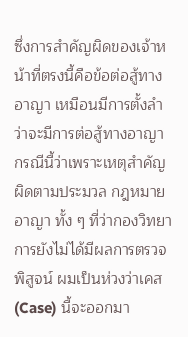ซึ่งการสำคัญผิดของเจ้าหน้าที่ตรงนี้คือข้อต่อสู้ทางอาญา เหมือนมีการตั้งลำว่าจะมีการต่อสู้ทางอาญากรณีนี้ว่าเพราะเหตุสำคัญผิดตามประมวล กฎหมายอาญา ทั้ง ๆ ที่ว่ากองวิทยาการยังไม่ได้มีผลการตรวจพิสูจน์ ผมเป็นห่วงว่าเคส (Case) นี้จะออกมา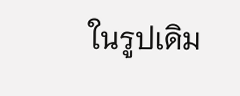ในรูปเดิม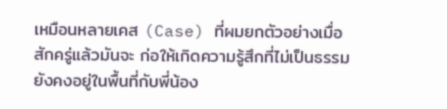เหมือนหลายเคส (Case) ที่ผมยกตัวอย่างเมื่อสักครู่แล้วมันจะ ก่อให้เกิดความรู้สึกที่ไม่เป็นธรรมยังคงอยู่ในพื้นที่กับพี่น้อง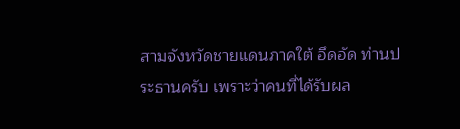สามจังหวัดชายแดนภาคใต้ อึดอัด ท่านประธานครับ เพราะว่าคนที่ได้รับผล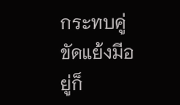กระทบคู่ขัดแย้งมีอยู่ก็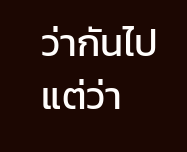ว่ากันไป แต่ว่า